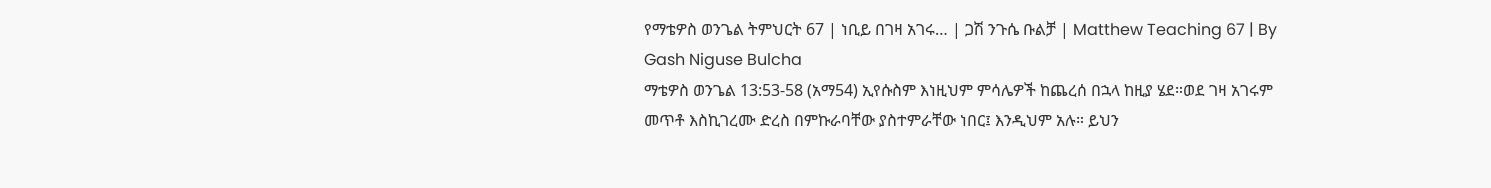የማቴዎስ ወንጌል ትምህርት 67 | ነቢይ በገዛ አገሩ… | ጋሽ ንጉሴ ቡልቻ | Matthew Teaching 67 | By Gash Niguse Bulcha
ማቴዎስ ወንጌል 13:53-58 (አማ54) ኢየሱስም እነዚህም ምሳሌዎች ከጨረሰ በኋላ ከዚያ ሄደ።ወደ ገዛ አገሩም መጥቶ እስኪገረሙ ድረስ በምኩራባቸው ያስተምራቸው ነበር፤ እንዲህም አሉ። ይህን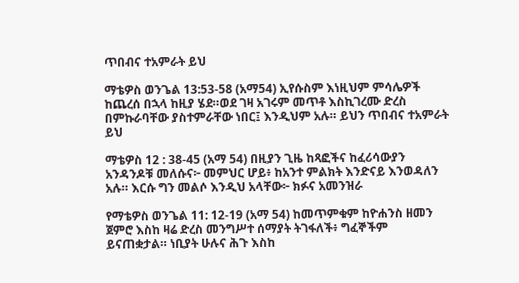ጥበብና ተአምራት ይህ

ማቴዎስ ወንጌል 13:53-58 (አማ54) ኢየሱስም እነዚህም ምሳሌዎች ከጨረሰ በኋላ ከዚያ ሄደ።ወደ ገዛ አገሩም መጥቶ እስኪገረሙ ድረስ በምኩራባቸው ያስተምራቸው ነበር፤ እንዲህም አሉ። ይህን ጥበብና ተአምራት ይህ

ማቴዎስ 12 : 38-45 (አማ 54) በዚያን ጊዜ ከጻፎችና ከፈሪሳውያን አንዳንዶቹ መለሱና፦ መምህር ሆይ፥ ከአንተ ምልክት እንድናይ እንወዳለን አሉ። እርሱ ግን መልሶ እንዲህ አላቸው፦ ክፉና አመንዝራ

የማቴዎስ ወንጌል 11: 12-19 (አማ 54) ከመጥምቁም ከዮሐንስ ዘመን ጀምሮ እስከ ዛሬ ድረስ መንግሥተ ሰማያት ትገፋለች፥ ግፈኞችም ይናጠቋታል። ነቢያት ሁሉና ሕጉ እስከ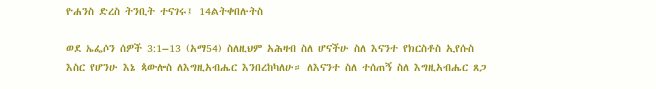ዮሐንስ ድረስ ትንቢት ተናገሩ፤ 14ልትቀበሉትስ

ወደ ኤፌሶን ሰዎች 3:1–13 (አማ54) ስለዚህም አሕዛብ ስለ ሆናችሁ ስለ እናንተ የክርስቶስ ኢየሱስ እስር የሆንሁ እኔ ጳውሎስ ለእግዚአብሔር እንበረከካለሁ። ለእናንተ ስለ ተሰጠኝ ስለ እግዚአብሔር ጸጋ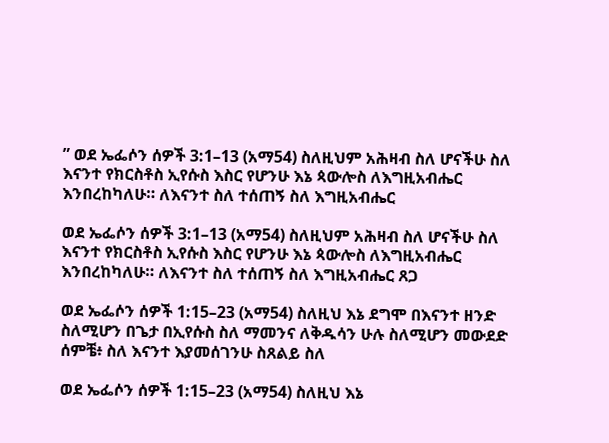” ወደ ኤፌሶን ሰዎች 3:1–13 (አማ54) ስለዚህም አሕዛብ ስለ ሆናችሁ ስለ እናንተ የክርስቶስ ኢየሱስ እስር የሆንሁ እኔ ጳውሎስ ለእግዚአብሔር እንበረከካለሁ። ለእናንተ ስለ ተሰጠኝ ስለ እግዚአብሔር

ወደ ኤፌሶን ሰዎች 3:1–13 (አማ54) ስለዚህም አሕዛብ ስለ ሆናችሁ ስለ እናንተ የክርስቶስ ኢየሱስ እስር የሆንሁ እኔ ጳውሎስ ለእግዚአብሔር እንበረከካለሁ። ለእናንተ ስለ ተሰጠኝ ስለ እግዚአብሔር ጸጋ

ወደ ኤፌሶን ሰዎች 1:15–23 (አማ54) ስለዚህ እኔ ደግሞ በእናንተ ዘንድ ስለሚሆን በጌታ በኢየሱስ ስለ ማመንና ለቅዱሳን ሁሉ ስለሚሆን መውደድ ሰምቼ፥ ስለ እናንተ እያመሰገንሁ ስጸልይ ስለ

ወደ ኤፌሶን ሰዎች 1:15–23 (አማ54) ስለዚህ እኔ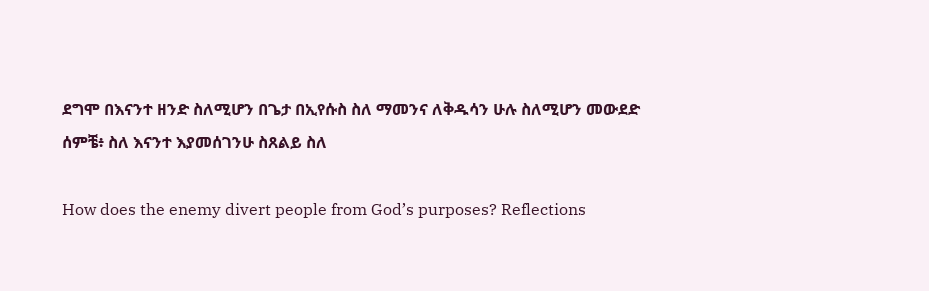ደግሞ በእናንተ ዘንድ ስለሚሆን በጌታ በኢየሱስ ስለ ማመንና ለቅዱሳን ሁሉ ስለሚሆን መውደድ ሰምቼ፥ ስለ እናንተ እያመሰገንሁ ስጸልይ ስለ

How does the enemy divert people from God’s purposes? Reflections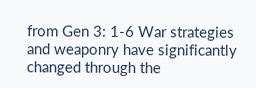from Gen 3: 1-6 War strategies and weaponry have significantly changed through the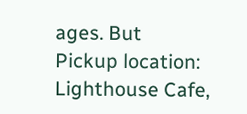ages. But
Pickup location: Lighthouse Cafe,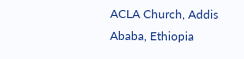ACLA Church, Addis Ababa, Ethiopia